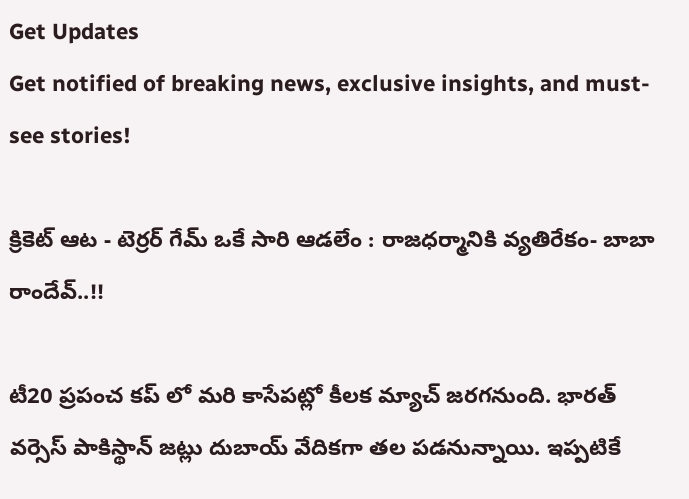Get Updates
Get notified of breaking news, exclusive insights, and must-see stories!

క్రికెట్ ఆట - టెర్రర్ గేమ్ ఒకే సారి ఆడలేం : రాజధర్మానికి వ్యతిరేకం- బాబా రాందేవ్..!!

టీ20 ప్రపంచ కప్ లో మరి కాసేపట్లో కీలక మ్యాచ్ జరగనుంది. భారత్ వర్సెస్ పాకిస్థాన్ జట్లు దుబాయ్ వేదికగా తల పడనున్నాయి. ఇప్పటికే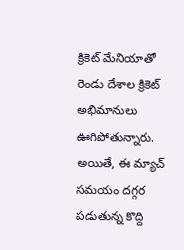క్రికెట్ మేనియాతో రెండు దేశాల క్రికెట్ అభిమానులు ఊగిపోతున్నారు. అయితే, ఈ మ్యాచ్ సమయం దగ్గర పడుతున్న కొద్ది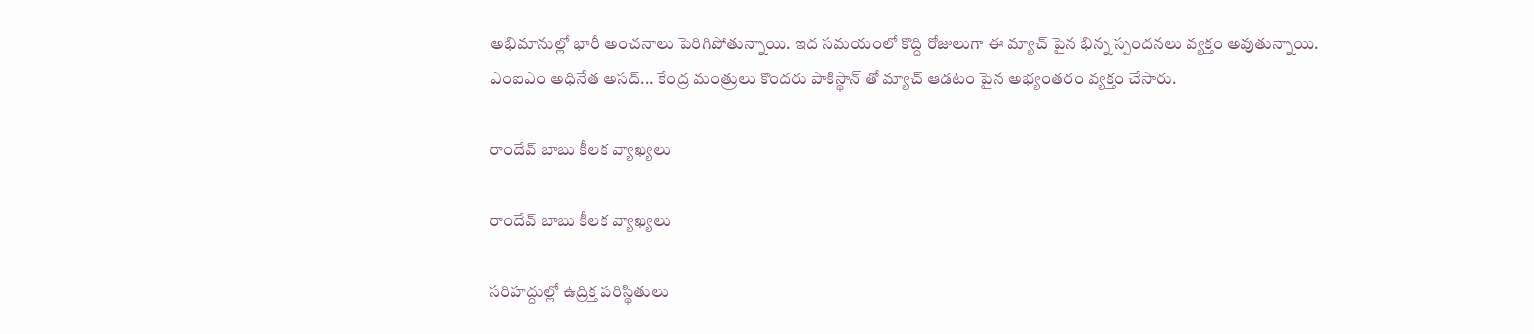అభిమానుల్లో భారీ అంచనాలు పెరిగిపోతున్నాయి. ఇద సమయంలో కొద్ది రోజులుగా ఈ మ్యాచ్ పైన భిన్న స్పందనలు వ్యక్తం అవుతున్నాయి. ఎంఐఎం అధినేత అసద్... కేంద్ర మంత్రులు కొందరు పాకిస్థాన్ తో మ్యాచ్ ఆడటం పైన అభ్యంతరం వ్యక్తం చేసారు.

రాందేవ్ బాబు కీలక వ్యాఖ్యలు

రాందేవ్ బాబు కీలక వ్యాఖ్యలు

సరిహద్దుల్లో ఉద్రిక్త పరిస్థితులు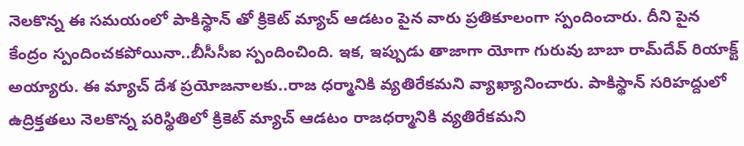నెలకొన్న ఈ సమయంలో పాకిస్థాన్ తో క్రికెట్ మ్యాచ్ ఆడటం పైన వారు ప్రతికూలంగా స్పందించారు. దీని పైన కేంద్రం స్పందించకపోయినా..బీసీసీఐ స్పందించింది. ఇక, ఇప్పుడు తాజాగా యోగా గురువు బాబా రామ్‌దేవ్‌ రియాక్ట్ అయ్యారు. ఈ మ్యాచ్ దేశ ప్రయోజనాలకు..రాజ ధర్మానికి వ్యతిరేకమని వ్యాఖ్యానించారు. పాకిస్థాన్‌ సరిహద్దులో ఉద్రిక్తతలు నెలకొన్న పరిస్థితిలో క్రికెట్ మ్యాచ్ ఆడటం రాజధర్మానికి వ్యతిరేకమని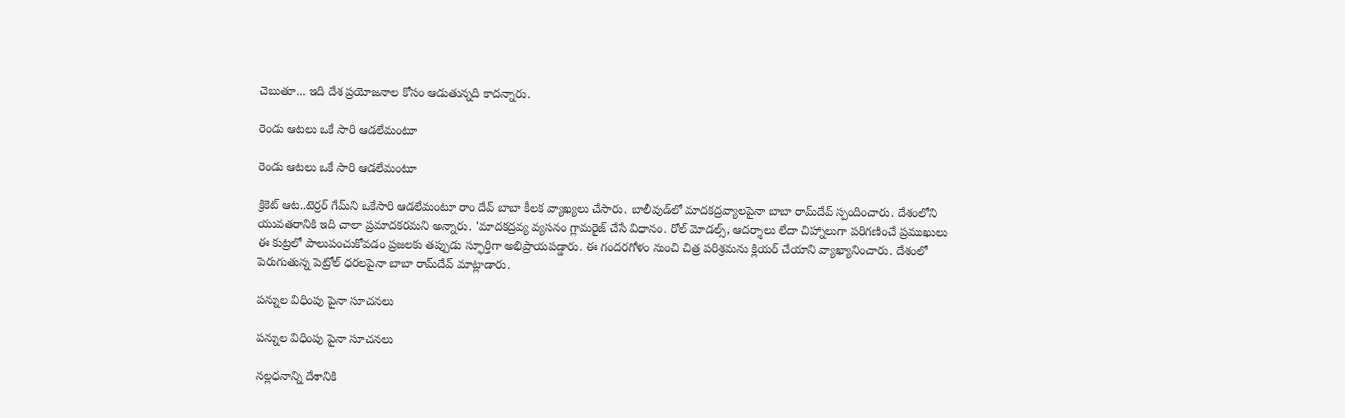చెబుతూ... ఇది దేశ ప్రయోజనాల కోసం ఆడుతున్నది కాదన్నారు.

రెండు ఆటలు ఒకే సారి ఆడలేమంటూ

రెండు ఆటలు ఒకే సారి ఆడలేమంటూ

క్రికెట్ ఆట..టెర్రర్ గేమ్‌ని ఒకేసారి ఆడలేమంటూ రాం దేవ్ బాబా కీలక వ్యాఖ్యలు చేసారు. బాలీవుడ్‌లో మాదకద్రవ్యాలపైనా బాబా రామ్‌దేవ్‌ స్పందించారు. దేశంలోని యువతరానికి ఇది చాలా ప్రమాదకరమని అన్నారు. 'మాదకద్రవ్య వ్యసనం గ్లామరైజ్ చేసే విధానం. రోల్ మోడల్స్, ఆదర్శాలు లేదా చిహ్నాలుగా పరిగణించే ప్రముఖులు ఈ కుట్రలో పాలుపంచుకోవడం ప్రజలకు తప్పుడు స్ఫూర్తిగా అభిప్రాయపడ్డారు. ఈ గందరగోళం నుంచి చిత్ర పరిశ్రమను క్లియర్ చేయాని వ్యాఖ్యానించారు. దేశంలో పెరుగుతున్న పెట్రోల్‌ ధరలపైనా బాబా రామ్‌దేవ్‌ మాట్లాడారు.

పన్నుల విధింపు పైనా సూచనలు

పన్నుల విధింపు పైనా సూచనలు

నల్లధనాన్ని దేశానికి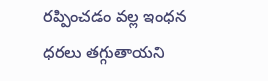రప్పించడం వల్ల ఇంధన ధరలు తగ్గుతాయని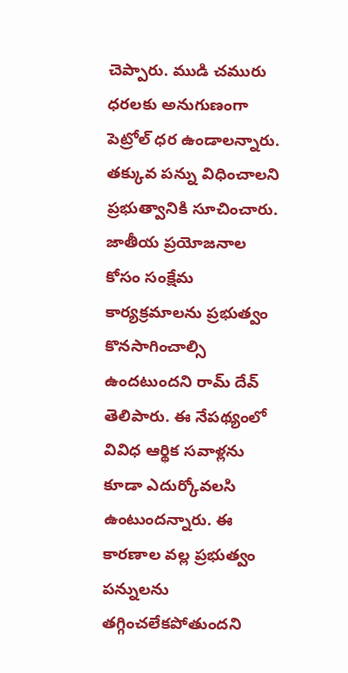చెప్పారు. ముడి చమురు ధరలకు అనుగుణంగా పెట్రోల్ ధర ఉండాలన్నారు. తక్కువ పన్ను విధించాలని ప్రభుత్వానికి సూచించారు. జాతీయ ప్రయోజనాల కోసం సంక్షేమ కార్యక్రమాలను ప్రభుత్వం కొనసాగించాల్సి ఉందటుందని రామ్‌ దేవ్‌ తెలిపారు. ఈ నేపథ్యంలో వివిధ ఆర్థిక సవాళ్లను కూడా ఎదుర్కోవలసి ఉంటుందన్నారు. ఈ కారణాల వల్ల ప్రభుత్వం పన్నులను తగ్గించలేకపోతుందని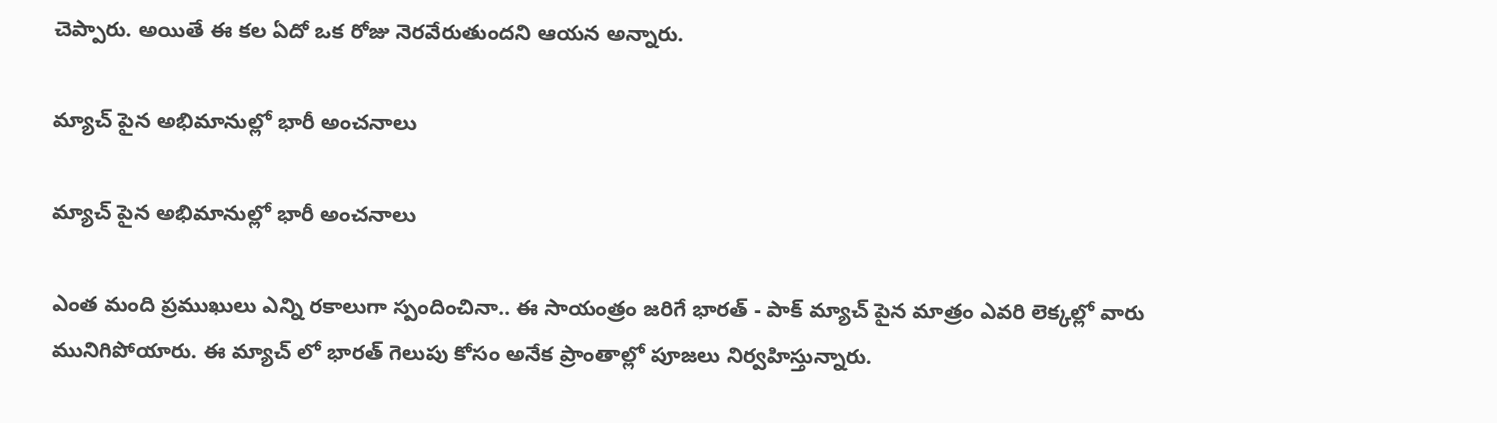చెప్పారు. అయితే ఈ కల ఏదో ఒక రోజు నెరవేరుతుందని ఆయన అన్నారు.

మ్యాచ్ పైన అభిమానుల్లో భారీ అంచనాలు

మ్యాచ్ పైన అభిమానుల్లో భారీ అంచనాలు

ఎంత మంది ప్రముఖులు ఎన్ని రకాలుగా స్పందించినా.. ఈ సాయంత్రం జరిగే భారత్ - పాక్ మ్యాచ్ పైన మాత్రం ఎవరి లెక్కల్లో వారు మునిగిపోయారు. ఈ మ్యాచ్ లో భారత్ గెలుపు కోసం అనేక ప్రాంతాల్లో పూజలు నిర్వహిస్తున్నారు.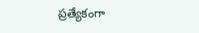ప్రత్యేకంగా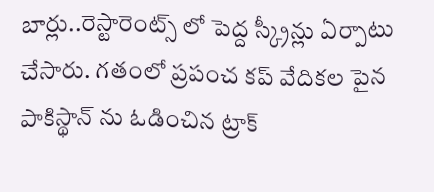బార్లు..రెస్టారెంట్స్ లో పెద్ద స్క్రీన్లు ఏర్పాటు చేసారు. గతంలో ప్రపంచ కప్ వేదికల పైన పాకిస్థాన్ ను ఓడించిన ట్రాక్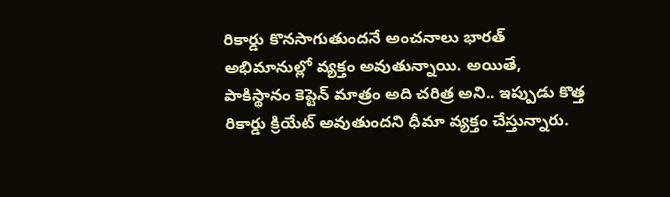రికార్డు కొనసాగుతుందనే అంచనాలు భారత్ అభిమానుల్లో వ్యక్తం అవుతున్నాయి. అయితే, పాకిస్థానం కెప్టెన్ మాత్రం అది చరిత్ర అని.. ఇప్పుడు కొత్త రికార్డు క్రియేట్ అవుతుందని ధీమా వ్యక్తం చేస్తున్నారు.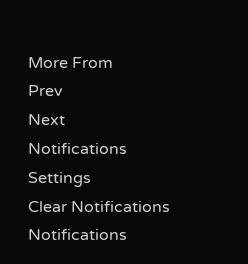More From
Prev
Next
Notifications
Settings
Clear Notifications
Notifications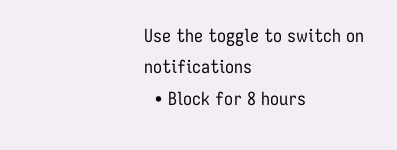Use the toggle to switch on notifications
  • Block for 8 hours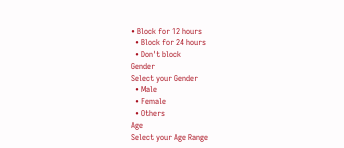• Block for 12 hours
  • Block for 24 hours
  • Don't block
Gender
Select your Gender
  • Male
  • Female
  • Others
Age
Select your Age Range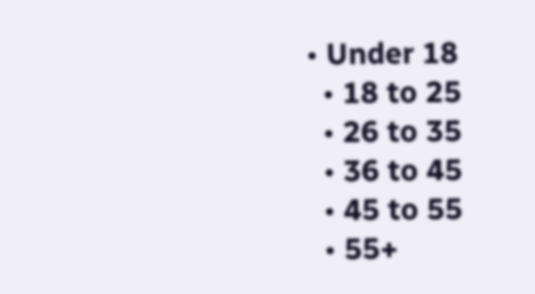• Under 18
  • 18 to 25
  • 26 to 35
  • 36 to 45
  • 45 to 55
  • 55+